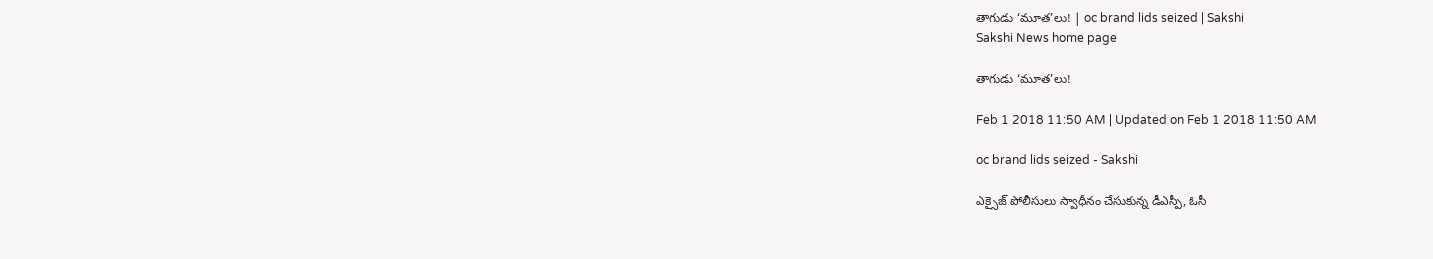తాగుడు ‘మూత’లు! | oc brand lids seized | Sakshi
Sakshi News home page

తాగుడు ‘మూత’లు!

Feb 1 2018 11:50 AM | Updated on Feb 1 2018 11:50 AM

oc brand lids seized - Sakshi

ఎక్సైజ్‌ పోలీసులు స్వాధీనం చేసుకున్న డీఎస్పీ, ఓసీ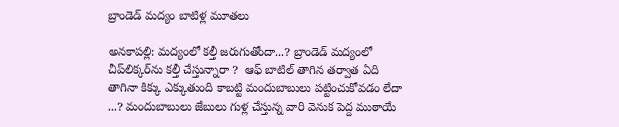బ్రాండెడ్‌ మద్యం బాటిళ్ల మూతలు

అనకాపల్లి: మద్యంలో కల్తీ జరుగుతోందా...? బ్రాండెడ్‌ మద్యంలో చీప్‌లిక్కర్‌ను కల్తీ చేస్తున్నారా ?  ఆఫ్‌ బాటిల్‌ తాగిన తర్వాత ఏది తాగినా కిక్కు ఎక్కుతుంది కాబట్టి మందుబాబులు పట్టించుకోవడం లేదా ...? మందుబాబులు జేబులు గుళ్ల చేస్తున్న వారి వెనుక పెద్ద ముఠాయే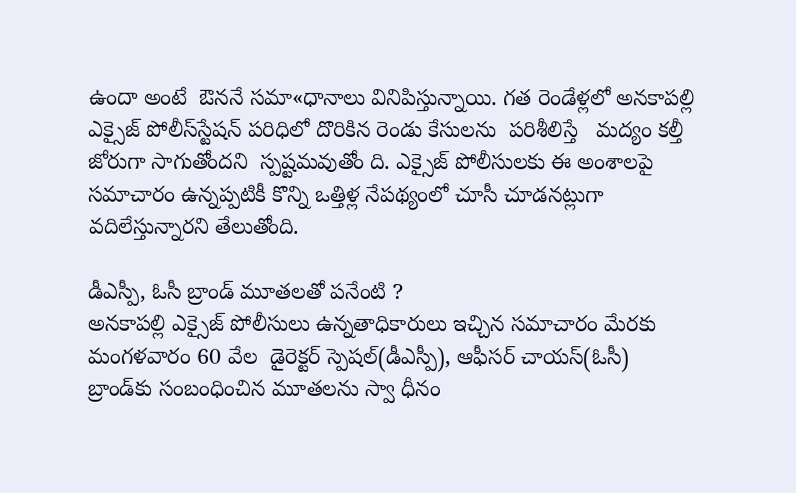ఉందా అంటే  ఔననే సమా«ధానాలు వినిపిస్తున్నాయి. గత రెండేళ్లలో అనకాపల్లి ఎక్సైజ్‌ పోలీస్‌స్టేషన్‌ పరిధిలో దొరికిన రెండు కేసులను  పరిశీలిస్తే   మద్యం కల్తీ జోరుగా సాగుతోందని  స్పష్టమవుతోం ది. ఎక్సైజ్‌ పోలీసులకు ఈ అంశాలపై సమాచారం ఉన్నప్పటికీ కొన్ని ఒత్తిళ్ల నేపథ్యంలో చూసీ చూడనట్లుగా వదిలేస్తున్నారని తేలుతోంది.

డీఎస్పీ, ఓసీ బ్రాండ్‌ మూతలతో పనేంటి ?
అనకాపల్లి ఎక్సైజ్‌ పోలీసులు ఉన్నతాధికారులు ఇచ్చిన సమాచారం మేరకు మంగళవారం 60 వేల  డైరెక్టర్‌ స్పెషల్‌(డీఎస్పీ), ఆఫీసర్‌ చాయస్‌(ఓసీ) బ్రాండ్‌కు సంబంధించిన మూతలను స్వా ధీనం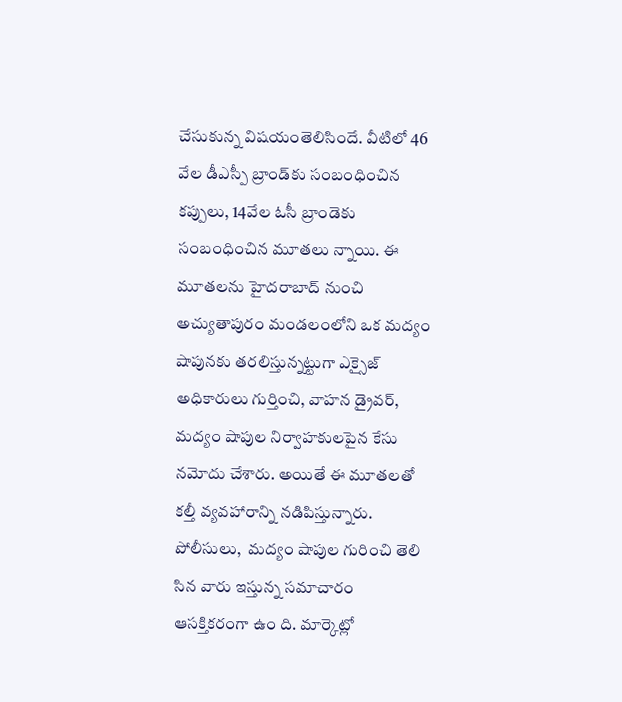చేసుకున్న విషయంతెలిసిందే. వీటిలో 46 వేల డీఎస్పీ బ్రాండ్‌కు సంబంధించిన కప్పులు, 14వేల ఓసీ బ్రాండెకు సంబంధించిన మూతలు న్నాయి. ఈ మూతలను హైదరాబాద్‌ నుంచి అచ్యుతాపురం మండలంలోని ఒక మద్యం షాపునకు తరలిస్తున్నట్టుగా ఎక్సైజ్‌ అధికారులు గుర్తించి, వాహన డ్రైవర్, మద్యం షాపుల నిర్వాహకులపైన కేసు నమోదు చేశారు. అయితే ఈ మూతలతో కల్తీ వ్యవహారాన్ని నడిపిస్తున్నారు.  పోలీసులు,  మద్యం షాపుల గురించి తెలి సిన వారు ఇస్తున్న సమాచారం ఆసక్తికరంగా ఉం ది. మార్కెట్లో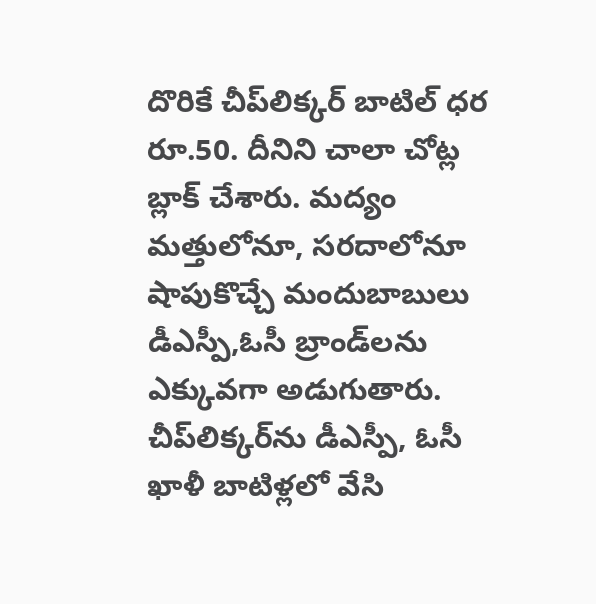దొరికే చీప్‌లిక్కర్‌ బాటిల్‌ ధర రూ.50. దీనిని చాలా చోట్ల బ్లాక్‌ చేశారు. మద్యం మత్తులోనూ, సరదాలోనూ షాపుకొచ్చే మందుబాబులు డీఎస్పీ,ఓసీ బ్రాండ్‌లను ఎక్కువగా అడుగుతారు.  చీప్‌లిక్కర్‌ను డీఎస్పీ, ఓసీ ఖాళీ బాటిళ్లలో వేసి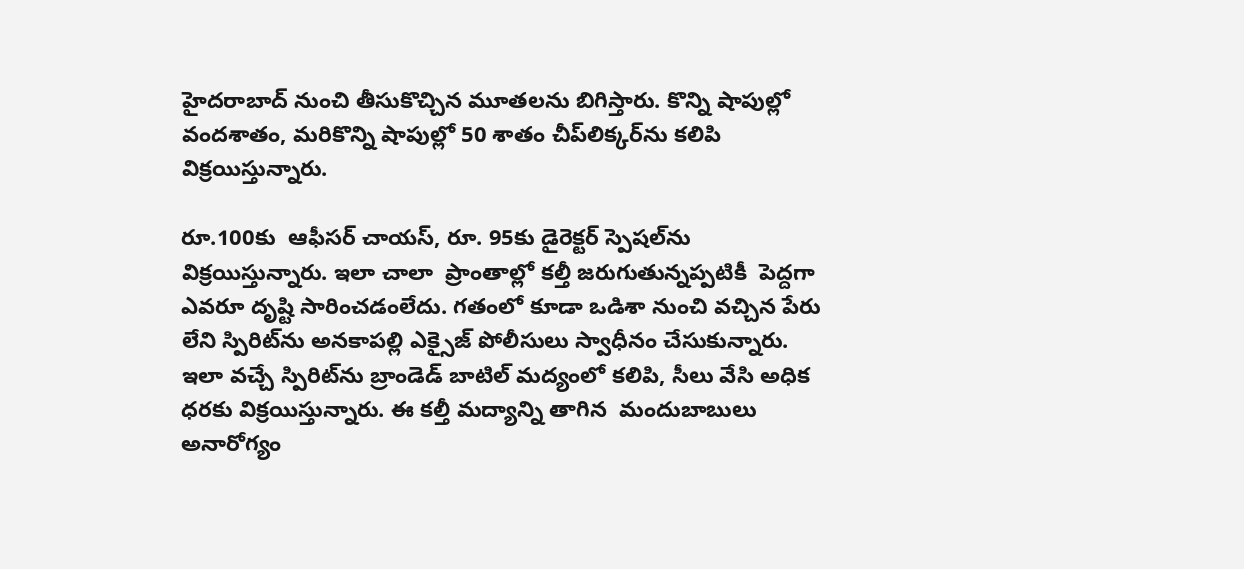హైదరాబాద్‌ నుంచి తీసుకొచ్చిన మూతలను బిగిస్తారు. కొన్ని షాపుల్లో వందశాతం, మరికొన్ని షాపుల్లో 50 శాతం చీప్‌లిక్కర్‌ను కలిపి విక్రయిస్తున్నారు.

రూ.100కు  ఆఫీసర్‌ చాయస్, రూ. 95కు డైరెక్టర్‌ స్పెషల్‌ను విక్రయిస్తున్నారు. ఇలా చాలా  ప్రాంతాల్లో కల్తీ జరుగుతున్నప్పటికీ  పెద్దగా ఎవరూ దృష్టి సారించడంలేదు. గతంలో కూడా ఒడిశా నుంచి వచ్చిన పేరు లేని స్పిరిట్‌ను అనకాపల్లి ఎక్సైజ్‌ పోలీసులు స్వాధీనం చేసుకున్నారు. ఇలా వచ్చే స్పిరిట్‌ను బ్రాండెడ్‌ బాటిల్‌ మద్యంలో కలిపి, సీలు వేసి అధిక ధరకు విక్రయిస్తున్నారు. ఈ కల్తీ మద్యాన్ని తాగిన  మందుబాబులు అనారోగ్యం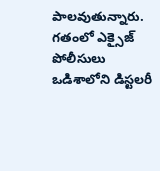పాలవుతున్నారు.   గతంలో ఎక్సైజ్‌ పోలీసులు ఒడిశాలోని డిస్టలరీ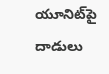యూనిట్‌పై దాడులు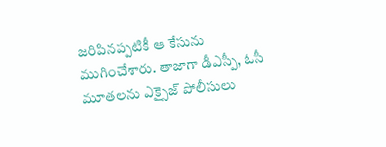జరిపినప్పటికీ ఆ కేసును ముగించేశారు. తాజాగా డీఎస్పీ, ఓసీ మూతలను ఎక్సైజ్‌ పోలీసులు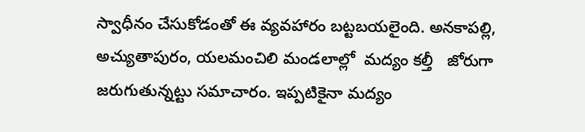స్వాధీనం చేసుకోడంతో ఈ వ్యవహారం బట్టబయలైంది. అనకాపల్లి, అచ్యుతాపురం, యలమంచిలి మండలాల్లో  మద్యం కల్తీ   జోరుగా జరుగుతున్నట్టు సమాచారం. ఇప్పటికైనా మద్యం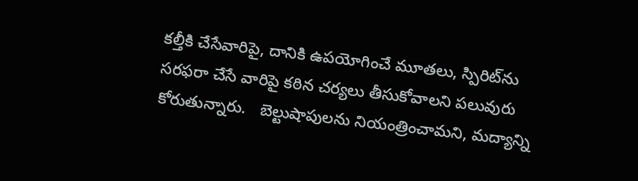కల్తీకి చేసేవారిపై, దానికి ఉపయోగించే మూతలు, స్పిరిట్‌ను సరఫరా చేసే వారిపై కఠిన చర్యలు తీసుకోవాలని పలువురు కోరుతున్నారు.   బెల్టుషాపులను నియంత్రించామని, మద్యాన్ని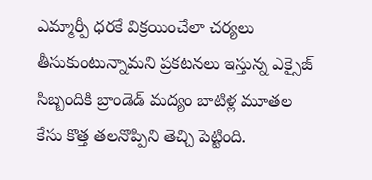ఎమ్మార్పీ ధరకే విక్రయించేలా చర్యలు తీసుకుంటున్నామని ప్రకటనలు ఇస్తున్న ఎక్సైజ్‌ సిబ్బందికి బ్రాండెడ్‌ మద్యం బాటిళ్ల మూతల కేసు కొత్త తలనొప్పిని తెచ్చి పెట్టింది.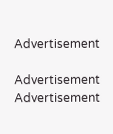Advertisement

Advertisement
Advertisement